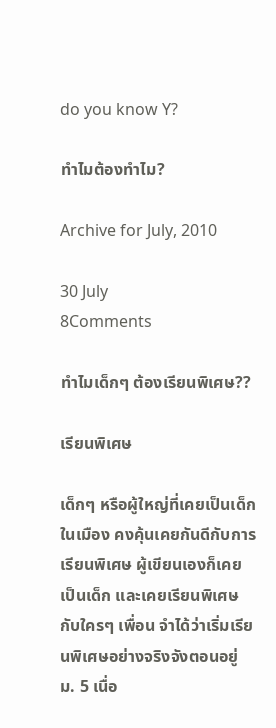do you know Y?

ทำไมต้องทำไม?

Archive for July, 2010

30 July
8Comments

ทำไมเด็กๆ ต้องเรียนพิเศษ??

เรียนพิเศษ

เด็กๆ หรือผู้ใหญ่ที่เคยเป็นเด็กในเมือง คงคุ้นเคยกันดีกับการเรียนพิเศษ ผู้เขียนเองก็เคยเป็นเด็ก และเคยเรียนพิเศษกับใครๆ เพื่อน จำได้ว่าเริ่มเรียนพิเศษอย่างจริงจังตอนอยู่ ม. 5 เนื่อ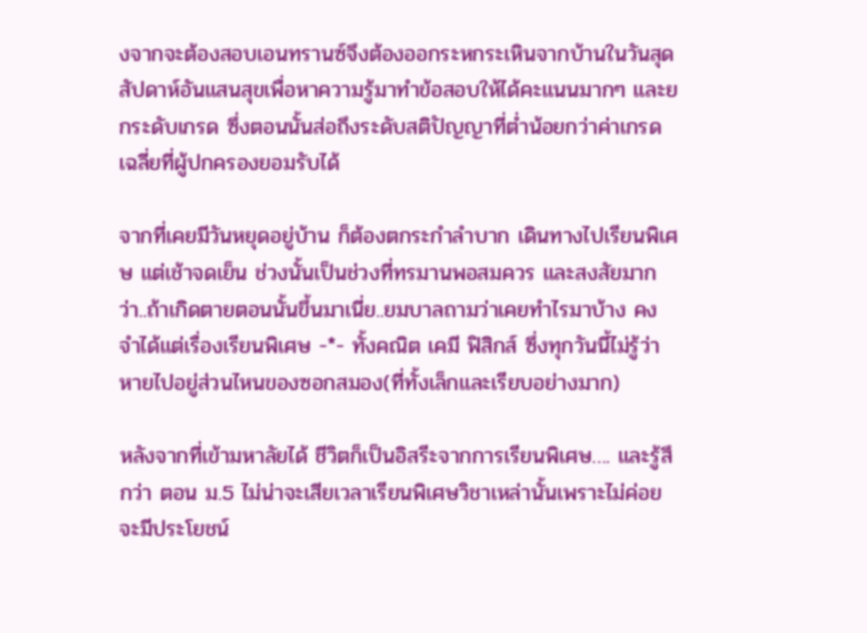งจากจะต้องสอบเอนทรานซ์จึงต้องออกระหกระเหินจากบ้านในวันสุดสัปดาห์อันแสนสุขเพื่อหาความรู้มาทำข้อสอบให้ได้คะแนนมากๆ และยกระดับเกรด ซึ่งตอนนั้นส่อถึงระดับสติปัญญาที่ต่ำน้อยกว่าค่าเกรดเฉลี่ยที่ผู้ปกครองยอมรับได้

จากที่เคยมีวันหยุดอยู่บ้าน ก็ต้องตกระกำลำบาก เดินทางไปเรียนพิเศษ แต่เช้าจดเย็น ช่วงนั้นเป็นช่วงที่ทรมานพอสมควร และสงสัยมากว่า..ถ้าเกิดตายตอนนั้นขึ้นมาเนี่ย..ยมบาลถามว่าเคยทำไรมาบ้าง คงจำได้แต่เรื่องเรียนพิเศษ -*- ทั้งคณิต เคมี ฟิสิกส์ ซึ่งทุกวันนี้ไม่รู้ว่าหายไปอยู่ส่วนไหนของซอกสมอง(ที่ทั้งเล็กและเรียบอย่างมาก)

หลังจากที่เข้ามหาลัยได้ ชีวิตก็เป็นอิสรีะจากการเรียนพิเศษ…. และรู้สึกว่า ตอน ม.5 ไม่น่าจะเสียเวลาเรียนพิเศษวิชาเหล่านั้นเพราะไม่ค่อยจะมีประโยชน์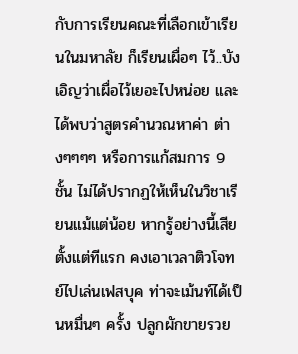กับการเรียนคณะที่เลือกเข้าเรียนในมหาลัย ก็เรียนเผื่อๆ ไว้..บังเอิญว่าเผื่อไว้เยอะไปหน่อย และได้พบว่าสูตรคำนวณหาค่า ต่างๆๆๆๆ หรือการแก้สมการ 9 ชั้น ไม่ได้ปรากฏให้เห็นในวิชาเรียนแม้แต่น้อย หากรู้อย่างนี้เสียตั้งแต่ทีแรก คงเอาเวลาติวโจทย์ไปเล่นเฟสบุค ท่าจะเม้นท์ได้เป็นหมื่นๆ ครั้ง ปลูกผักขายรวย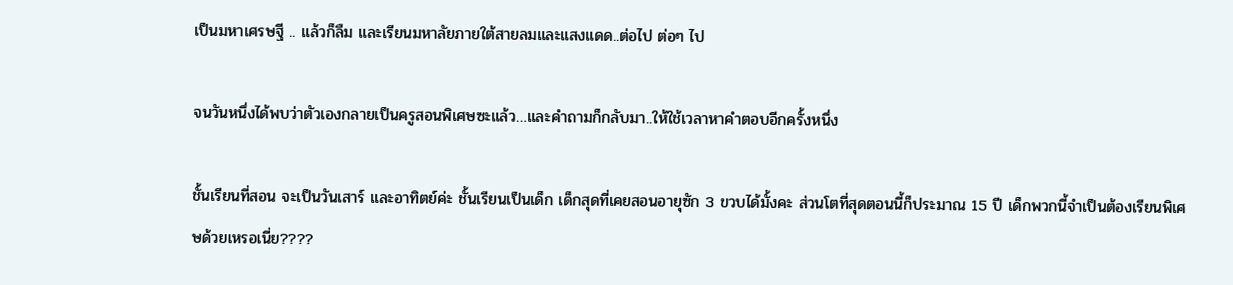เป็นมหาเศรษฐี .. แล้วก็ลืม และเรียนมหาลัยภายใต้สายลมและแสงแดด..ต่อไป ต่อๆ ไป

จนวันหนึ่งได้พบว่าตัวเองกลายเป็นครูสอนพิเศษซะแล้ว…และคำถามก็กลับมา..ให้ใช้เวลาหาคำตอบอีกครั้งหนึ่ง

ชั้นเรียนที่สอน จะเป็นวันเสาร์ และอาทิตย์ค่ะ ชั้นเรียนเป็นเด็ก เด็กสุดที่เคยสอนอายุซัก 3 ขวบได้มั้งคะ ส่วนโตที่สุดตอนนี้ก็ประมาณ 15 ปี เด็กพวกนี้จำเป็นต้องเรียนพิเศษด้วยเหรอเนี่ย????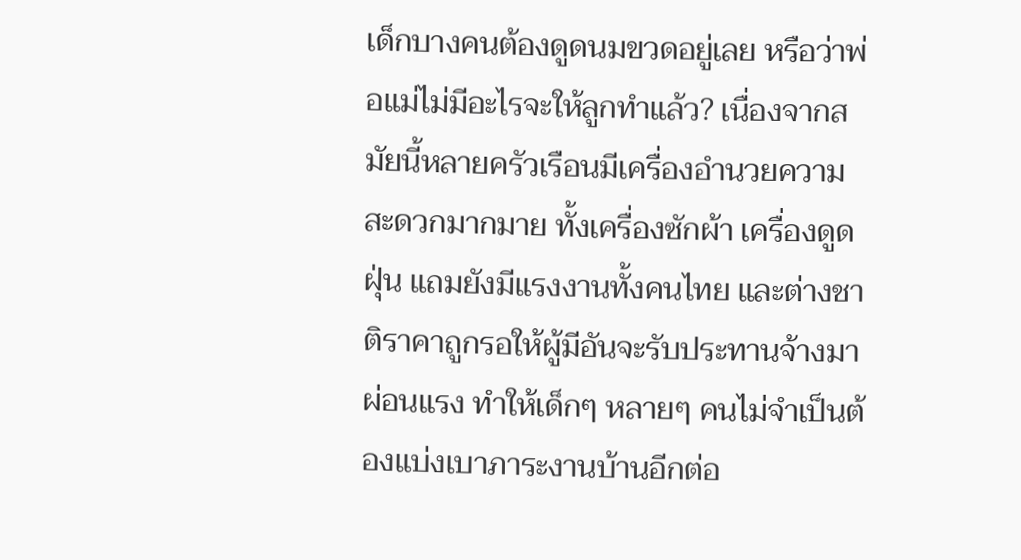เด็กบางคนต้องดูดนมขวดอยู่เลย หรือว่าพ่อแม่ไม่มีอะไรจะให้ลูกทำแล้ว? เนื่องจากสมัยนี้หลายครัวเรือนมีเครื่องอำนวยความสะดวกมากมาย ทั้งเครื่องซักผ้า เครื่องดูดฝุ่น แถมยังมีแรงงานทั้งคนไทย และต่างชาติราคาถูกรอให้ผู้มีอันจะรับประทานจ้างมาผ่อนแรง ทำให้เด็กๆ หลายๆ คนไม่จำเป็นต้องแบ่งเบาภาระงานบ้านอีกต่อ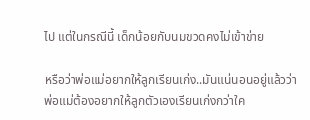ไป แต่ในกรณีนี้ เด็กน้อยกับนมขวดคงไม่เข้าข่าย

หรือว่าพ่อแม่อยากให้ลูกเรียนเก่ง..มันแน่นอนอยู่แล้วว่าพ่อแม่ต้องอยากให้ลูกตัวเองเรียนเก่งกว่าใค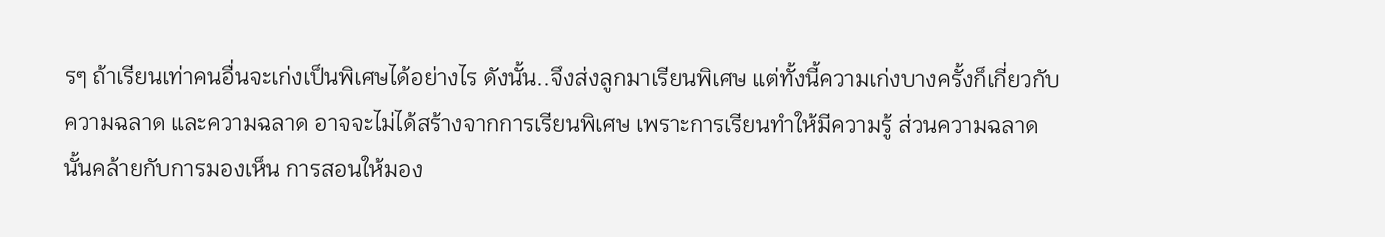รๆ ถ้าเรียนเท่าคนอื่นจะเก่งเป็นพิเศษได้อย่างไร ดังนั้น..จึงส่งลูกมาเรียนพิเศษ แต่ทั้งนี้ความเก่งบางครั้งก็เกี่ยวกับความฉลาด และความฉลาด อาจจะไม่ได้สร้างจากการเรียนพิเศษ เพราะการเรียนทำให้มีความรู้ ส่วนความฉลาดนั้นคล้ายกับการมองเห็น การสอนให้มอง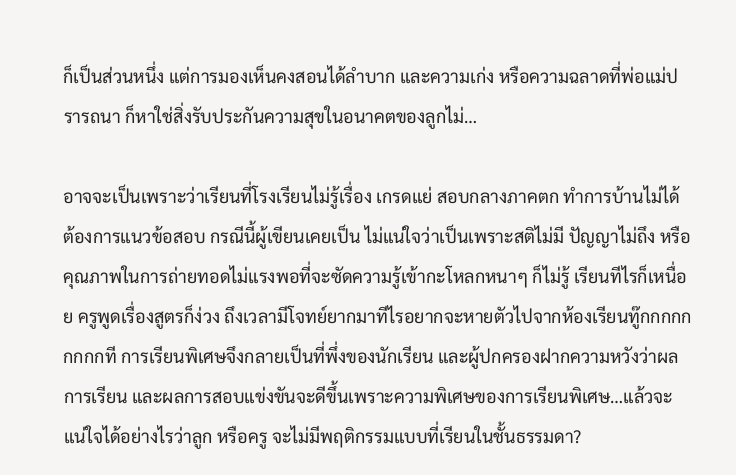ก็เป็นส่วนหนึ่ง แต่การมองเห็นคงสอนได้ลำบาก และความเก่ง หรือความฉลาดที่พ่อแม่ปรารถนา ก็หาใช่สิ่งรับประกันความสุขในอนาคตของลูกไม่…

อาจจะเป็นเพราะว่าเรียนที่โรงเรียนไม่รู้เรื่อง เกรดแย่ สอบกลางภาคตก ทำการบ้านไม่ได้ ต้องการแนวข้อสอบ กรณีนี้ผู้เขียนเคยเป็น ไม่แน่ใจว่าเป็นเพราะสติไม่มี ปัญญาไม่ถึง หรือคุณภาพในการถ่ายทอดไม่แรงพอที่จะซัดความรู้เข้ากะโหลกหนาๆ ก็ไม่รู้ เรียนทีไรก็เหนื่อย ครูพูดเรื่องสูตรก็ง่วง ถึงเวลามีโจทย์ยากมาทีไรอยากจะหายตัวไปจากห้องเรียนทู๊กกกกกกกกกที การเรียนพิเศษจึงกลายเป็นที่พึ่งของนักเรียน และผู้ปกครองฝากความหวังว่าผลการเรียน และผลการสอบแข่งขันจะดีขึ้นเพราะความพิเศษของการเรียนพิเศษ…แล้วจะแน่ใจได้อย่างไรว่าลูก หรือครู จะไม่มีพฤติกรรมแบบที่เรียนในชั้นธรรมดา?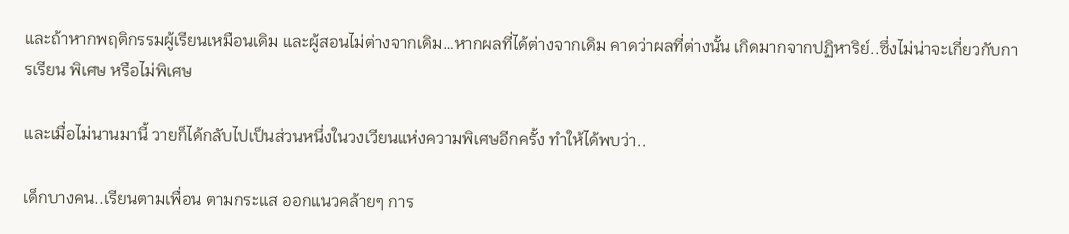และถ้าหากพฤติกรรมผู้เรียนเหมือนเดิม และผู้สอนไม่ต่างจากเดิม…หากผลที่ได้ต่างจากเดิม คาดว่าผลที่ต่างนั้น เกิดมากจากปฏิหาริย์..ซึ่งไม่น่าจะเกี่ยวกับการเรียน พิเศษ หรือไม่พิเศษ

และเมื่อไม่นานมานี้ วายก็ได้กลับไปเป็นส่วนหนึ่งในวงเวียนแห่งความพิเศษอีกครั้ง ทำให้ได้พบว่า..

เด็กบางคน..เรียนตามเพื่อน ตามกระแส ออกแนวคล้ายๆ การ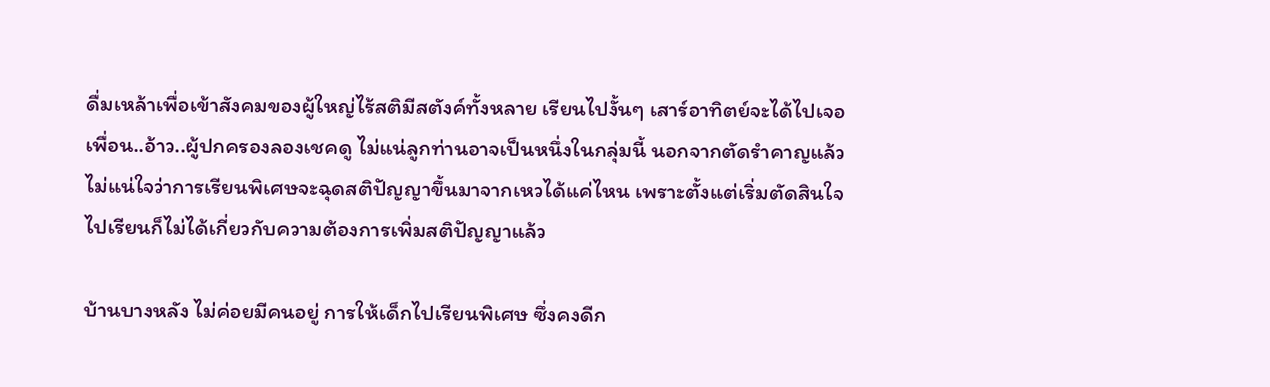ดื่มเหล้าเพื่อเข้าสังคมของผู้ใหญ่ไร้สติมีสตังค์ทั้งหลาย เรียนไปงั้นๆ เสาร์อาทิตย์จะได้ไปเจอเพื่อน..อ้าว..ผู้ปกครองลองเชคดู ไม่แน่ลูกท่านอาจเป็นหนึ่งในกลุ่มนี้ นอกจากตัดรำคาญแล้ว ไม่แน่ใจว่าการเรียนพิเศษจะฉุดสติปัญญาขึ้นมาจากเหวได้แค่ไหน เพราะตั้งแต่เริ่มตัดสินใจไปเรียนก็ไม่ได้เกี่ยวกับความต้องการเพิ่มสติปัญญาแล้ว

บ้านบางหลัง ไม่ค่อยมีคนอยู่ การให้เด็กไปเรียนพิเศษ ซึ่งคงดีก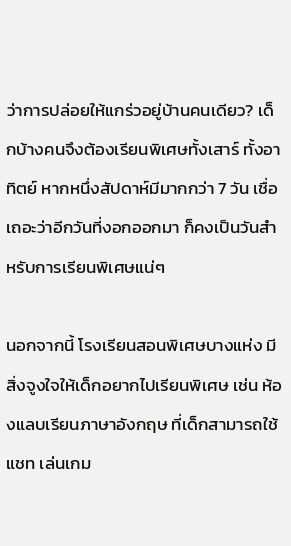ว่าการปล่อยให้แกร่วอยู่บ้านคนเดียว? เด็กบ้างคนจึงต้องเรียนพิเศษทั้งเสาร์ ทั้งอาทิตย์ หากหนึ่งสัปดาห์มีมากกว่า 7 วัน เชื่อเถอะว่าอีกวันที่งอกออกมา ก็คงเป็นวันสำหรับการเรียนพิเศษแน่ๆ

นอกจากนี้ โรงเรียนสอนพิเศษบางแห่ง มีสิ่งจูงใจให้เด็กอยากไปเรียนพิเศษ เช่น ห้องแลบเรียนภาษาอังกฤษ ที่เด็กสามารถใช้ แชท เล่นเกม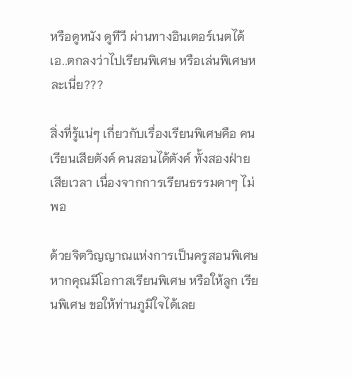หรือดูหนัง ดูทีวี ผ่านทางอินเตอร์เนตได้ เอ..ตกลงว่าไปเรียนพิเศษ หรือเล่นพิเศษหละเนี่ย???

สิ่งที่รู้แน่ๆ เกี่ยวกับเรื่องเรียนพิเศษคือ คนเรียนเสียตังค์ คนสอนได้ตังค์ ทั้งสองฝ่ายเสียเวลา เนื่องจากการเรียนธรรมดาๆ ไม่พอ

ด้วยจิตวิญญาณแห่งการเป็นครูสอนพิเศษ หากคุณมีโอกาสเรียนพิเศษ หรือให้ลูก เรียนพิเศษ ขอให้ท่านภูมิใจได้เลย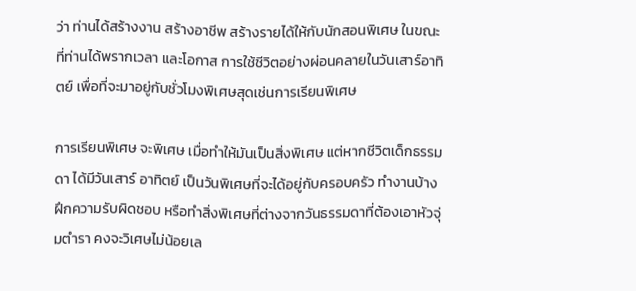ว่า ท่านได้สร้างงาน สร้างอาชีพ สร้างรายได้ให้กับนักสอนพิเศษ ในขณะที่ท่านได้พรากเวลา และโอกาส การใช้ชีวิตอย่างผ่อนคลายในวันเสาร์อาทิตย์ เพื่อที่จะมาอยู่กับชั่วโมงพิเศษสุดเช่นการเรียนพิเศษ

การเรียนพิเศษ จะพิเศษ เมื่อทำให้มันเป็นสิ่งพิเศษ แต่หากชีวิตเด็กธรรมดา ได้มีวันเสาร์ อาทิตย์ เป็นวันพิเศษที่จะได้อยู่กับครอบครัว ทำงานบ้าง ฝึกความรับผิดชอบ หรือทำสิ่งพิเศษที่ต่างจากวันธรรมดาที่ต้องเอาหัวจุ่มตำรา คงจะวิเศษไม่น้อยเล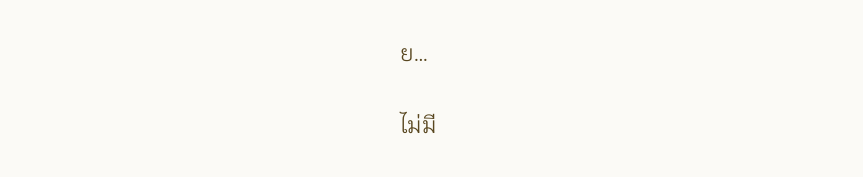ย…

ไม่มี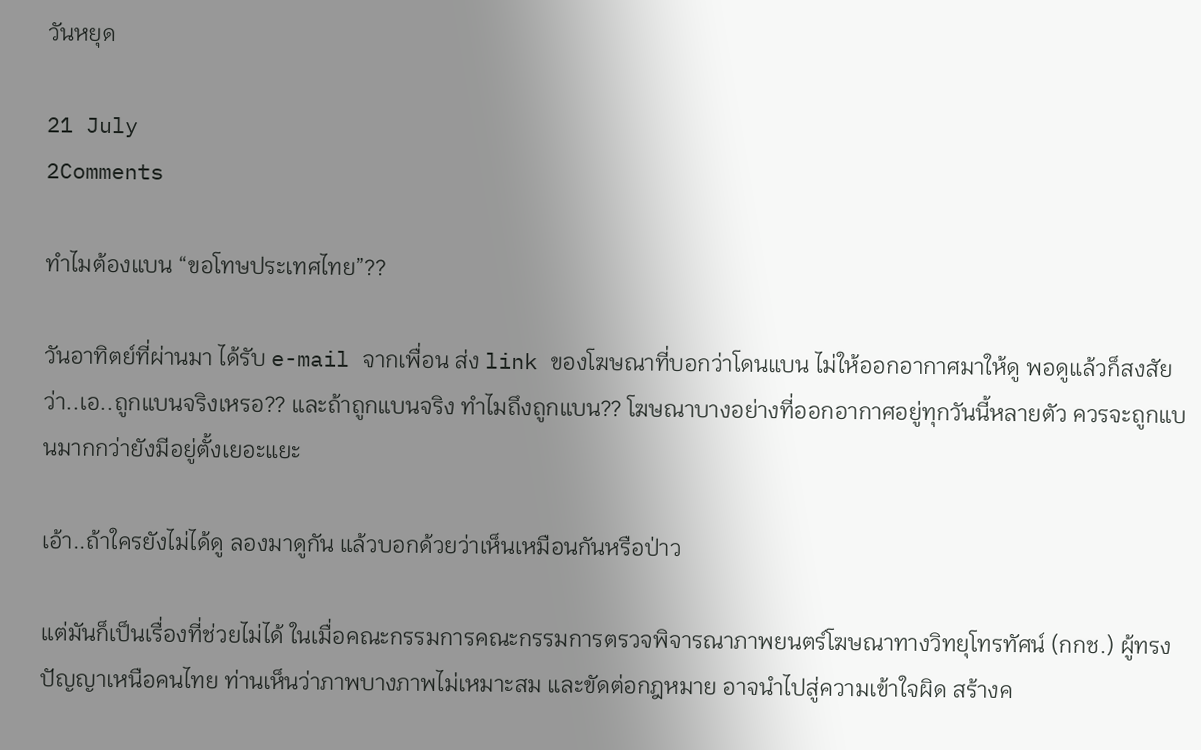วันหยุด

21 July
2Comments

ทำไมต้องแบน “ขอโทษประเทศไทย”??

วันอาทิตย์ที่ผ่านมา ได้รับ e-mail จากเพื่อน ส่ง link ของโฆษณาที่บอกว่าโดนแบน ไม่ให้ออกอากาศมาให้ดู พอดูแล้วก็สงสัยว่า..เอ..ถูกแบนจริงเหรอ?? และถ้าถูกแบนจริง ทำไมถึงถูกแบน?? โฆษณาบางอย่างที่ออกอากาศอยู่ทุกวันนี้หลายตัว ควรจะถูกแบนมากกว่ายังมีอยู่ตั้งเยอะแยะ

เอ้า..ถ้าใครยังไม่ได้ดู ลองมาดูกัน แล้วบอกด้วยว่าเห็นเหมือนกันหรือป่าว

แต่มันก็เป็นเรื่องที่ช่วยไม่ได้ ในเมื่อคณะกรรมการคณะกรรมการตรวจพิจารณาภาพยนตร์โฆษณาทางวิทยุโทรทัศน์ (กกช.) ผู้ทรงปัญญาเหนือคนไทย ท่านเห็นว่าภาพบางภาพไม่เหมาะสม และขัดต่อกฎหมาย อาจนำไปสู่ความเข้าใจผิด สร้างค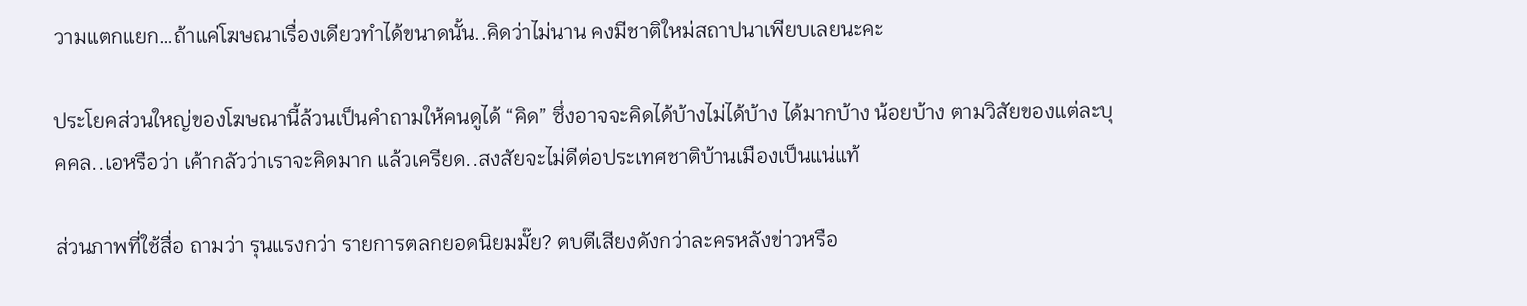วามแตกแยก…ถ้าแค่โฆษณาเรื่องเดียวทำได้ขนาดนั้น..คิดว่าไม่นาน คงมีชาติใหม่สถาปนาเพียบเลยนะคะ

ประโยคส่วนใหญ่ของโฆษณานี้ล้วนเป็นคำถามให้คนดูได้ “คิด” ซึ่งอาจจะคิดได้บ้างไม่ได้บ้าง ได้มากบ้าง น้อยบ้าง ตามวิสัยของแต่ละบุคคล..เอหรือว่า เค้ากลัวว่าเราจะคิดมาก แล้วเครียด..สงสัยจะไม่ดีต่อประเทศชาติบ้านเมืองเป็นแน่แท้

ส่วนภาพที่ใช้สื่อ ถามว่า รุนแรงกว่า รายการตลกยอดนิยมมั๊ย? ตบตีเสียงดังกว่าละครหลังข่าวหรือ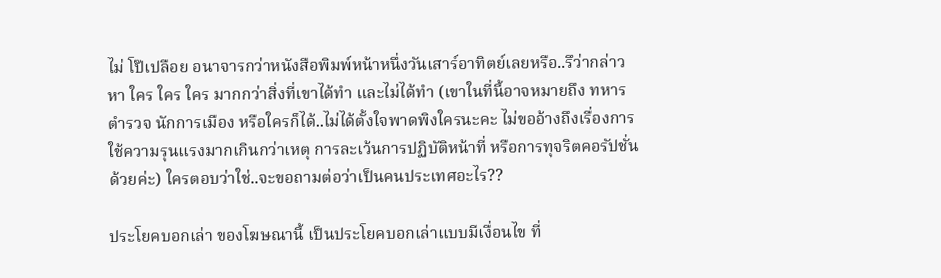ไม่ โป๊เปลือย อนาจารกว่าหนังสือพิมพ์หน้าหนึ่งวันเสาร์อาทิตย์เลยหรือ..รึว่ากล่าวหา ใคร ใคร ใคร มากกว่าสิ่งที่เขาได้ทำ และไม่ได้ทำ (เขาในที่นี้อาจหมายถึง ทหาร ตำรวจ นักการเมือง หรือใครก็ได้..ไม่ได้ตั้งใจพาดพิงใครนะคะ ไม่ขออ้างถึงเรื่องการใช้ความรุนแรงมากเกินกว่าเหตุ การละเว้นการปฏิบัติหน้าที่ หรือการทุจริตคอรัปชั่นด้วยค่ะ) ใครตอบว่าใช่..จะขอถามต่อว่าเป็นคนประเทศอะไร??

ประโยคบอกเล่า ของโฆษณานี้ เป็นประโยคบอกเล่าแบบมีเงื่อนไข ที่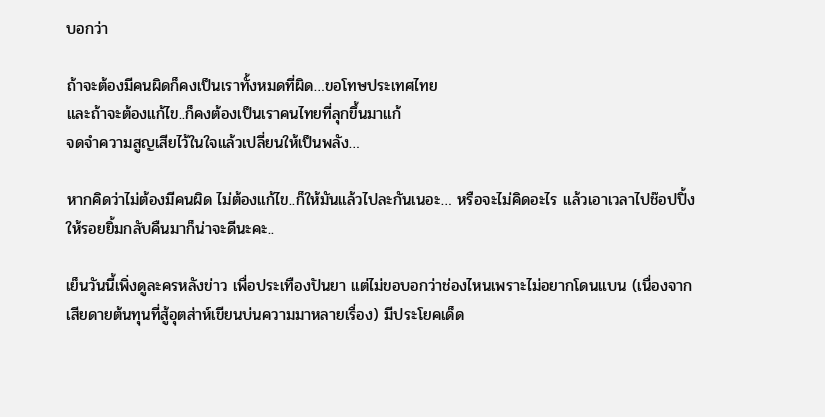บอกว่า

ถ้าจะต้องมีคนผิดก็คงเป็นเราทั้งหมดที่ผิด…ขอโทษประเทศไทย
และถ้าจะต้องแก้ไข..ก็คงต้องเป็นเราคนไทยที่ลุกขึ้นมาแก้
จดจำความสูญเสียไว้ในใจแล้วเปลี่ยนให้เป็นพลัง…

หากคิดว่าไม่ต้องมีคนผิด ไม่ต้องแก้ไข..ก็ให้มันแล้วไปละกันเนอะ… หรือจะไม่คิดอะไร แล้วเอาเวลาไปช๊อปปิ้งให้รอยยิ้มกลับคืนมาก็น่าจะดีนะคะ..

เย็นวันนี้เพิ่งดูละครหลังข่าว เพื่อประเทืองปันยา แต่ไม่ขอบอกว่าช่องไหนเพราะไม่อยากโดนแบน (เนื่องจากเสียดายต้นทุนที่สู้อุตส่าห์เขียนบ่นความมาหลายเรื่อง) มีประโยคเด็ด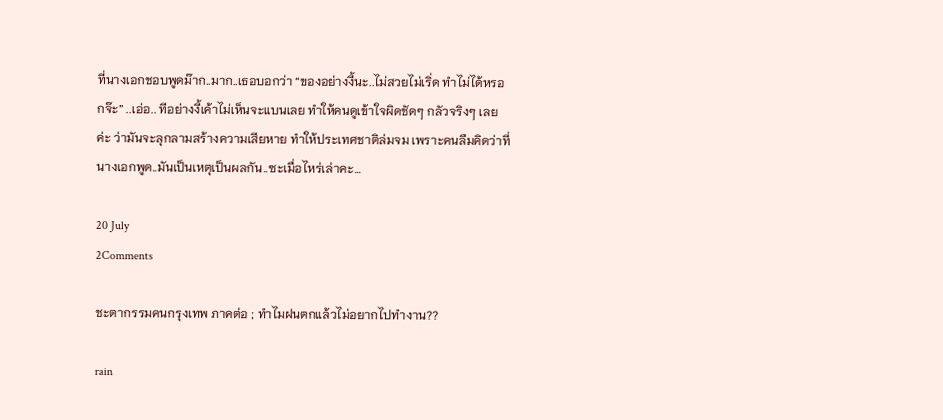ที่นางเอกชอบพูดม๊าก..มาก..เธอบอกว่า “ของอย่างงี้นะ..ไม่สวยไม่เริ่ด ทำไม่ได้หรอกจ๊ะ” ..เอ่อ.. ทีอย่างงี้เค้าไม่เห็นจะแบนเลย ทำให้คนดูเข้าใจผิดชัดๆ กลัวจริงๆ เลยค่ะ ว่ามันจะลุกลามสร้างความเสียหาย ทำให้ประเทศชาติล่มจม เพราะคนลืมคิดว่าที่นางเอกพูด..มันเป็นเหตุเป็นผลกัน..ซะเมื่อไหร่เล่าคะ…

20 July
2Comments

ชะตากรรมคนกรุงเทพ ภาคต่อ ; ทำไมฝนตกแล้วไม่อยากไปทำงาน??

rain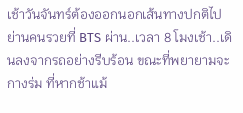เช้าวันจันทร์ต้องออกนอกเส้นทางปกติไปย่านคนรวยที่ BTS ผ่าน..เวลา 8 โมงเช้า..เดินลงจากรถอย่างรีบร้อน ขณะที่พยายามจะกางร่ม ที่หากช้าแม้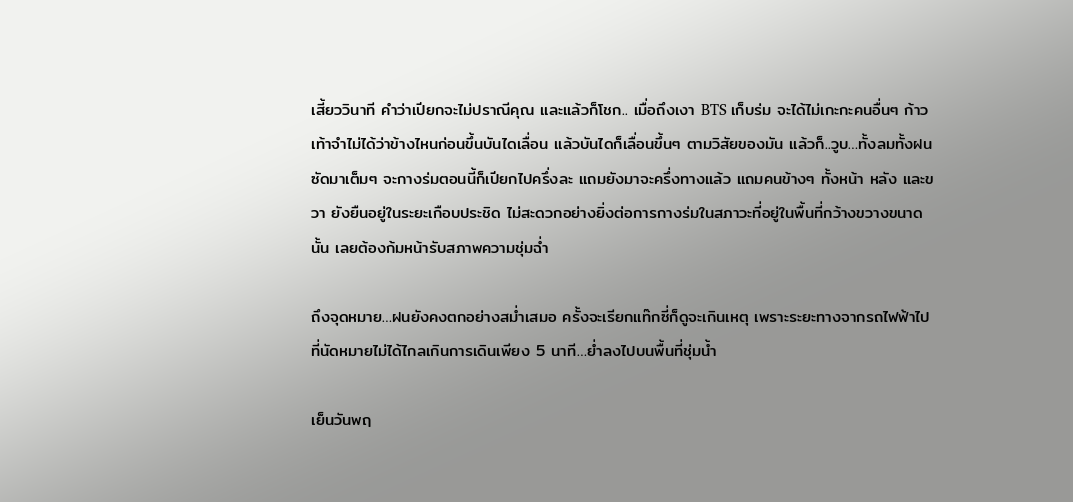เสี้ยววินาที คำว่าเปียกจะไม่ปราณีคุณ และแล้วก็โชก.. เมื่อถึงเงา BTS เก็บร่ม จะได้ไม่เกะกะคนอื่นๆ ก้าวเท้าจำไม่ได้ว่าข้างไหนก่อนขึ้นบันไดเลื่อน แล้วบันไดก็เลื่อนขึ้นๆ ตามวิสัยของมัน แล้วก็..วูบ…ทั้งลมทั้งฝน ซัดมาเต็มๆ จะกางร่มตอนนี้ก็เปียกไปครึ่งละ แถมยังมาจะครึ่งทางแล้ว แถมคนข้างๆ ทั้งหน้า หลัง และขวา ยังยืนอยู่ในระยะเกือบประชิด ไม่สะดวกอย่างยิ่งต่อการกางร่มในสภาวะที่อยู่ในพื้นที่กว้างขวางขนาดนั้น เลยต้องก้มหน้ารับสภาพความชุ่มฉ่ำ

ถึงจุดหมาย…ฝนยังคงตกอย่างสม่ำเสมอ ครั้งจะเรียกแท๊กซี่ก็ดูจะเกินเหตุ เพราะระยะทางจากรถไฟฟ้าไปที่นัดหมายไม่ได้ไกลเกินการเดินเพียง 5 นาที…ย่ำลงไปบนพื้นที่ชุ่มน้ำ

เย็นวันพฤ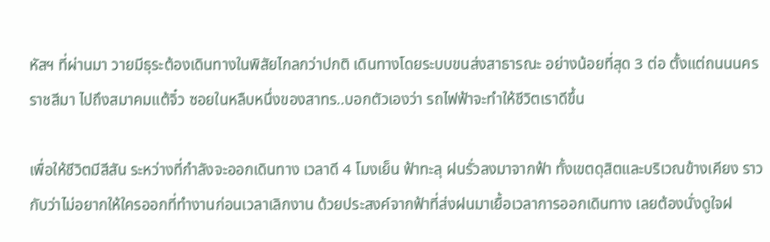หัสฯ ที่ผ่านมา วายมีธุระต้องเดินทางในพิสัยไกลกว่าปกติ เดินทางโดยระบบขนส่งสาธารณะ อย่างน้อยที่สุด 3 ต่อ ตั้งแต่ถนนนครราชสีมา ไปถึงสมาคมแต้จิ๋ว ซอยในหลืบหนึ่งของสาทร..บอกตัวเองว่า รถไฟฟ้าจะทำให้ชีวิตเราดีขึ้น

เพื่อให้ชีวิตมีสีสัน ระหว่างที่กำลังจะออกเดินทาง เวลาดี 4 โมงเย็น ฟ้าทะลุ ฝนรั่วลงมาจากฟ้า ทั้งเขตดุสิตและบริเวณข้างเคียง ราวกับว่าไม่อยากให้ใครออกที่ทำงานก่อนเวลาเลิกงาน ด้วยประสงค์จากฟ้าที่ส่งฝนมาเยื้อเวลาการออกเดินทาง เลยต้องนั่งดูใจฝ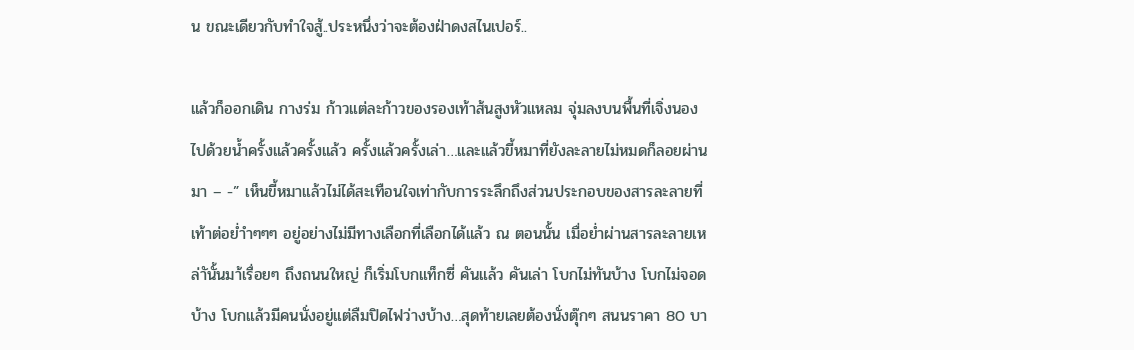น ขณะเดียวกับทำใจสู้..ประหนึ่งว่าจะต้องฝ่าดงสไนเปอร์..

แล้วก็ออกเดิน กางร่ม ก้าวแต่ละก้าวของรองเท้าส้นสูงหัวแหลม จุ่มลงบนพื้นที่เจิ่งนองไปด้วยน้ำครั้งแล้วครั้งแล้ว ครั้งแล้วครั้งเล่า…และแล้วขี้หมาที่ยังละลายไม่หมดก็ลอยผ่านมา – -” เห็นขี้หมาแล้วไม่ได้สะเทือนใจเท่ากับการระลึกถึงส่วนประกอบของสารละลายที่เท้าต่อย่ำำๆๆๆ อยู่อย่างไม่มีทางเลือกที่เลือกได้แล้ว ณ ตอนนั้น เมื่อย่ำผ่านสารละลายเหล่าันั้นมา้เรื่อยๆ ถึงถนนใหญ่ ก็เริ่มโบกแท็กซี่ คันแล้ว คันเล่า โบกไม่ทันบ้าง โบกไม่จอดบ้าง โบกแล้วมีคนนั่งอยู่แต่ลืมปิดไฟว่างบ้าง…สุดท้ายเลยต้องนั่งตุ๊กๆ สนนราคา 80 บา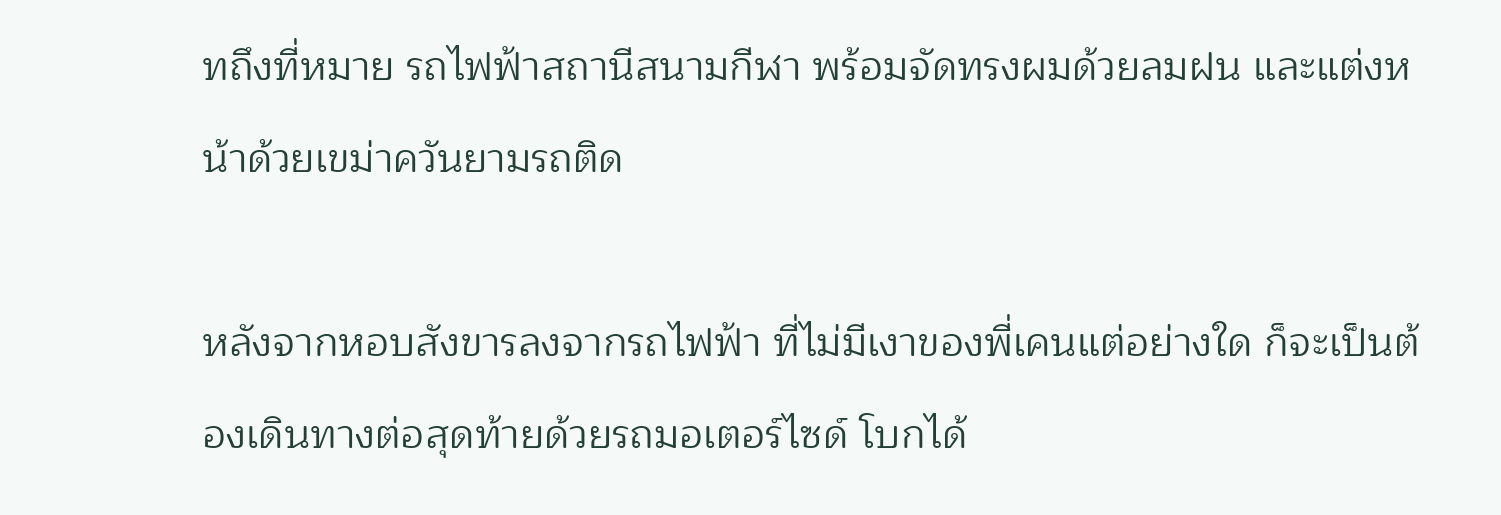ทถึงที่หมาย รถไฟฟ้าสถานีสนามกีฬา พร้อมจัดทรงผมด้วยลมฝน และแต่งหน้าด้วยเขม่าควันยามรถติด

หลังจากหอบสังขารลงจากรถไฟฟ้า ที่ไม่มีเงาของพี่เคนแต่อย่างใด ก็จะเป็นต้องเดินทางต่อสุดท้ายด้วยรถมอเตอร์ไซด์ โบกได้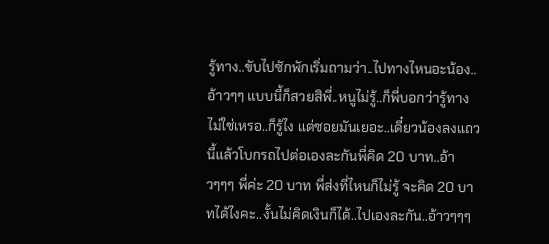รู้ทาง..ขับไปซักพักเริ่มถามว่า..ไปทางไหนอะน้อง..อ้าวๆๆ แบบนี้ก็สวยสิพี่..หนูไม่รู้..ก็พี่บอกว่ารู้ทางไม่ใช่เหรอ..ก็รู้ไง แต่ซอยมันเยอะ..เดี๋ยวน้องลงแถวนี้แล้วโบกรถไปต่อเองละกันพี่คิด 20 บาท..อ้าวๆๆๆ พี่ค่ะ 20 บาท พี่ส่งที่ไหนก็ไม่รู้ จะคิด 20 บาทได้ไงคะ..งั้นไม่คิดเงินก็ได้..ไปเองละกัน..อ้าวๆๆๆ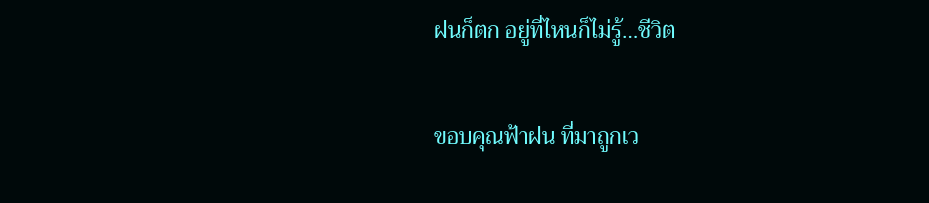ฝนก็ตก อยู่ที่ไหนก็ไม่รู้…ชีวิต

ขอบคุณฟ้าฝน ที่มาถูกเว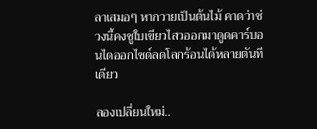ลาเสมอๆ หากวายเป็นต้นไม้ คาดว่าช่วงนี้คงชูใบเขียวไสวออกมาดูดคาร์บอนไดออกไซด์ลดโลกร้อนได้หลายตันทีเดียว

ลองเปลี่ยนใหม่..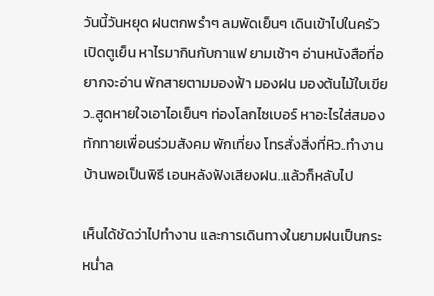วันนี้วันหยุด ฝนตกพรำๆ ลมพัดเย็นๆ เดินเข้าไปในครัว เปิดตูเย็น หาไรมากินกับกาแฟ ยามเช้าๆ อ่านหนังสือที่อยากจะอ่าน พักสายตามมองฟ้า มองฝน มองต้นไม้ใบเขียว..สูดหายใจเอาไอเย็นๆ ท่องโลกไซเบอร์ หาอะไรใส่สมอง ทักทายเพื่อนร่วมสังคม พักเที่ยง โทรสั่งสิ่งที่หิว..ทำงานบ้านพอเป็นพิธี เอนหลังฟังเสียงฝน..แล้วก็หลับไป

เห็นได้ชัดว่าไปทำงาน และการเดินทางในยามฝนเป็นกระหน่ำล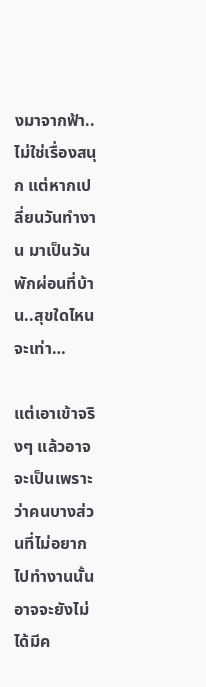งมาจากฟ้า..ไม่ใช่เรื่องสนุก แต่หากเปลี่ยนวันทำงาน มาเป็นวันพักผ่อนที่บ้าน..สุขใดไหนจะเท่า…

แต่เอาเข้าจริงๆ แล้วอาจจะเป็นเพราะว่าคนบางส่วนที่ไม่อยากไปทำงานนั้น อาจจะยังไม่ได้มีค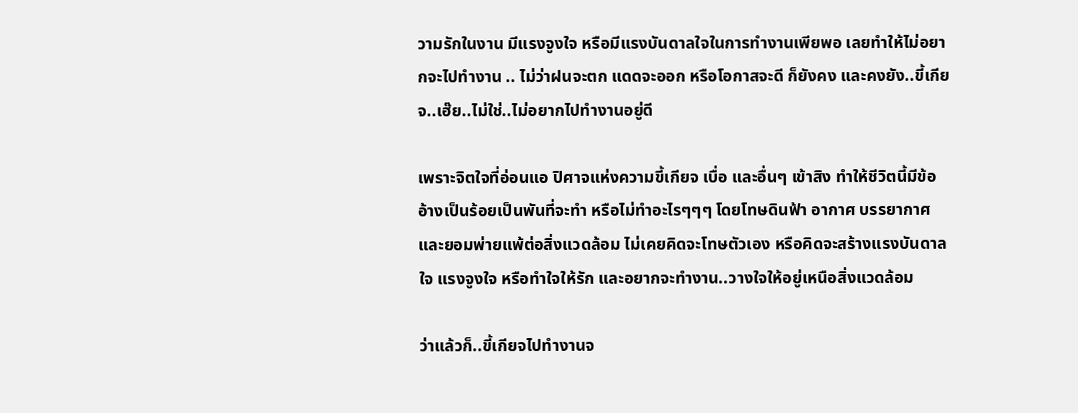วามรักในงาน มีแรงจูงใจ หรือมีแรงบันดาลใจในการทำงานเพียพอ เลยทำให้ไม่อยากจะไปทำงาน .. ไม่ว่าฝนจะตก แดดจะออก หรือโอกาสจะดี ก็ยังคง และคงยัง..ขี้เกียจ..เฮ๊ย..ไม่ใช่..ไม่อยากไปทำงานอยู่ดี

เพราะจิตใจที่อ่อนแอ ปิศาจแห่งความขี้เกียจ เบื่อ และอื่นๆ เข้าสิง ทำให้ชีวิตนี้มีข้ออ้างเป็นร้อยเป็นพันที่จะทำ หรือไม่ทำอะไรๆๆๆ โดยโทษดินฟ้า อากาศ บรรยากาศ และยอมพ่ายแพ้ต่อสิ่งแวดล้อม ไม่เคยคิดจะโทษตัวเอง หรือคิดจะสร้างแรงบันดาลใจ แรงจูงใจ หรือทำใจให้รัก และอยากจะทำงาน..วางใจให้อยู่เหนือสิ่งแวดล้อม

ว่าแล้วก็..ขี้เกียจไปทำงานจ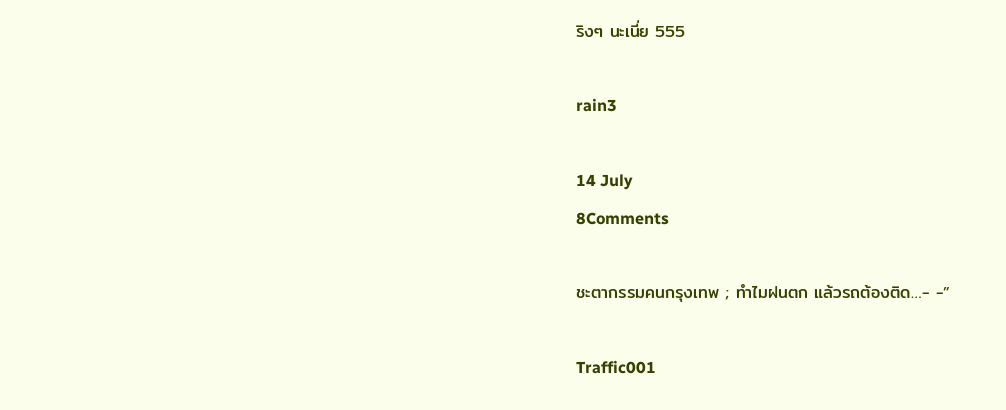ริงๆ นะเนี่ย 555

rain3

14 July
8Comments

ชะตากรรมคนกรุงเทพ ; ทำไมฝนตก แล้วรถต้องติด…- -”

Traffic001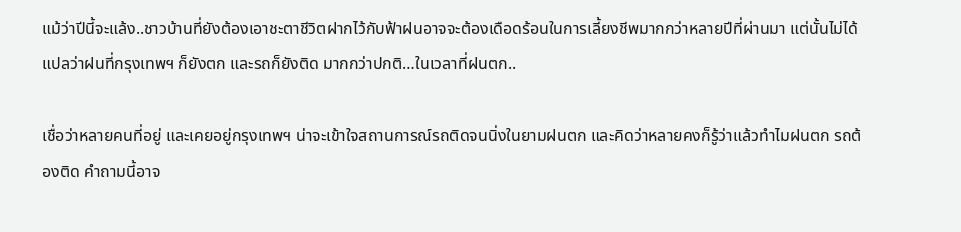แม้ว่าปีนี้จะแล้ง..ชาวบ้านที่ยังต้องเอาชะตาชีวิตฝากไว้กับฟ้าฝนอาจจะต้องเดือดร้อนในการเลี้ยงชีพมากกว่าหลายปีที่ผ่านมา แต่นั้นไม่ได้แปลว่าฝนที่กรุงเทพฯ ก็ยังตก และรถก็ยังติด มากกว่าปกติ…ในเวลาที่ฝนตก..

เชื่อว่าหลายคนที่อยู่ และเคยอยู่กรุงเทพฯ น่าจะเข้าใจสถานการณ์รถติดจนนิ่งในยามฝนตก และคิดว่าหลายคงก็รู้ว่าแล้วทำไมฝนตก รถต้องติด คำถามนี้อาจ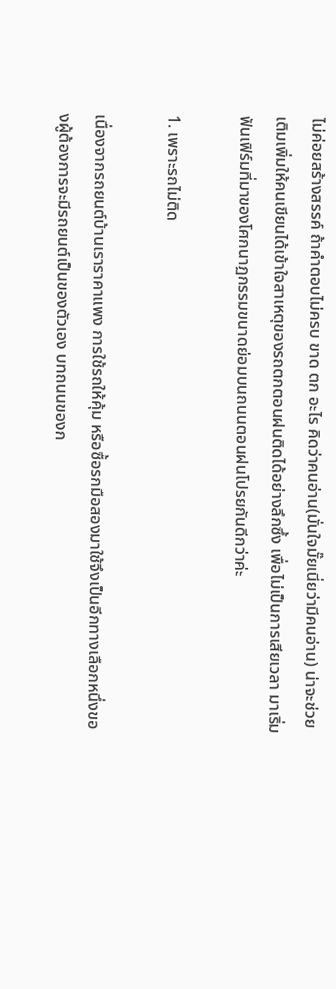ไม่ค่อยสร้างสรรค์ ถ้าคำตอบไม่ครบ ขาด ตก อะไร คิดว่าคนอ่าน(มั่นใจมั๊ยเนี่ยว่ามีคนอ่าน) น่าจะช่วยเติมเพิ่มให้คนเขียนได้เข้าใจสาเหตุของรถตกตอนฝนติดได้อย่างลึกซึ้ง เพื่อไม่เป็นการเสียเวลา มาเริ่มฟันเฟิร์มที่มาของโศกนาฏกรรมขนาดย่อมบนถนนตอนฝนโปรยกันดีกว่าค่ะ

1. เพราะรถไม่ติด

เนื่องจากรถยนต์บ้านเราราคาแพง การใช้รถให้คุ้ม หรือซื้อรกมือสองมาใช้จึงเป็นอีกทางเลือกหนึ่งของผู้ต้องการจะมีรถยนต์เป็นของตัวเอง บทถนนของก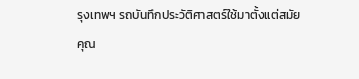รุงเทพฯ รถบันทึกประวัติศาสตร์ใช้มาตั้งแต่สมัยคุณ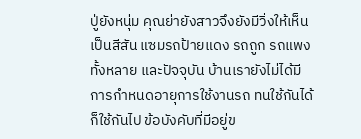ปู่ยังหนุ่ม คุณย่ายังสาวจึงยังมีวิ่งให้เห็นเป็นสีสัน แซมรถป้ายแดง รถถูก รถแพงทั้งหลาย และปัจจุบัน บ้านเรายังไม่ได้มีการกำหนดอายุการใช้งานรถ ทนใช้กันได้ก็ใช้กันไป ข้อบังคับที่มีอยู่ข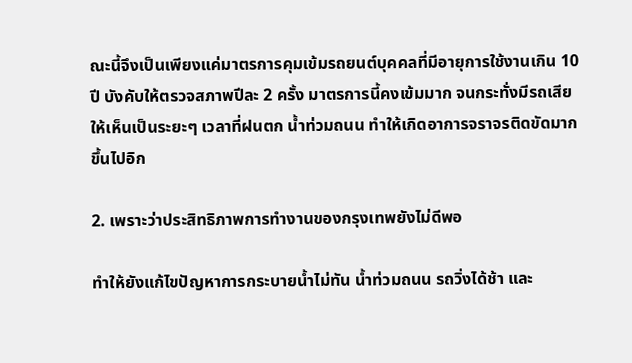ณะนี้จึงเป็นเพียงแค่มาตรการคุมเข้มรถยนต์บุคคลที่มีอายุการใช้งานเกิน 10 ปี บังคับให้ตรวจสภาพปีละ 2 ครั้ง มาตรการนี้คงเข้มมาก จนกระทั่งมีรถเสียให้เห็นเป็นระยะๆ เวลาที่ฝนตก น้ำท่วมถนน ทำให้เกิดอาการจราจรติดขัดมากขึ้นไปอิก

2. เพราะว่าประสิทธิภาพการทำงานของกรุงเทพยังไม่ดีพอ

ทำให้ยังแก้ไขปัญหาการกระบายน้ำไม่ทัน น้ำท่วมถนน รถวิ่งได้ช้า และ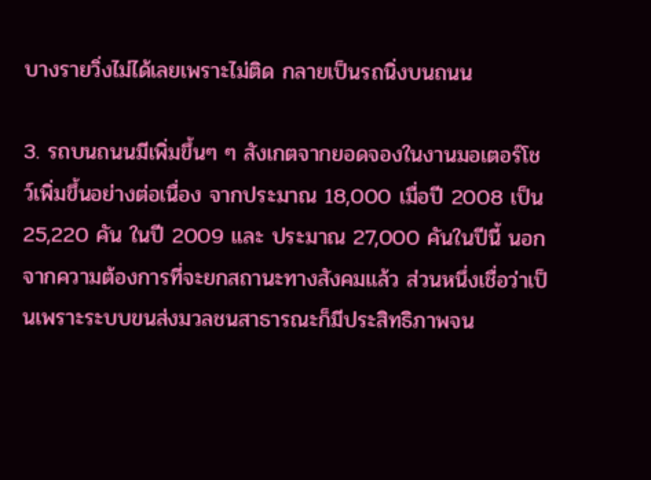บางรายวิ่งไม่ได้เลยเพราะไม่ติด กลายเป็นรถนิ่งบนถนน

3. รถบนถนนมีเพิ่มขึ้นๆ ๆ สังเกตจากยอดจองในงานมอเตอร์โชว์เพิ่มขึ้นอย่างต่อเนื่อง จากประมาณ 18,000 เมื่อปี 2008 เป็น 25,220 คัน ในปี 2009 และ ประมาณ 27,000 คันในปีนี้ นอกจากความต้องการที่จะยกสถานะทางสังคมแล้ว ส่วนหนึ่งเชื่อว่าเป็นเพราะระบบขนส่งมวลชนสาธารณะก็มีประสิทธิภาพจน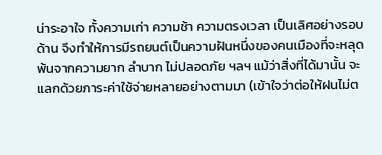น่าระอาใจ ทั้งความเก่า ความช้า ความตรงเวลา เป็นเลิศอย่างรอบด้าน จึงทำให้การมีรถยนต์เป็นความฝันหนึ่งของคนเมืองที่จะหลุดพ้นจากความยาก ลำบาก ไม่ปลอดภัย ฯลฯ แม้ว่าสิ่งที่ได้มานั้น จะแลกด้วยภาระค่าใช้จ่ายหลายอย่างตามมา (เข้าใจว่าต่อให้ฝนไม่ต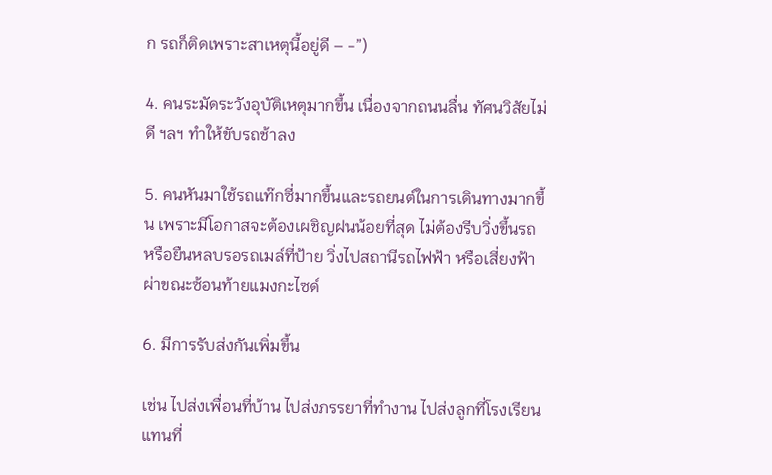ก รถก็ติดเพราะสาเหตุนี้อยู่ดี – -”)

4. คนระมัดระวังอุบัติเหตุมากขึ้น เนื่องจากถนนลื่น ทัศนวิสัยไม่ดี ฯลฯ ทำให้ขับรถช้าลง

5. คนหันมาใช้รถแท๊กซี่มากขึ้นและรถยนต์ในการเดินทางมากขึ้น เพราะมีโอกาสจะต้องเผชิญฝนน้อยที่สุด ไม่ต้องรีบวิ่งขึ้นรถ หรือยืนหลบรอรถเมล์ที่ป้าย วิ่งไปสถานีรถไฟฟ้า หรือเสี่ยงฟ้าผ่าขณะซ้อนท้ายแมงกะไซด์

6. มีการรับส่งกันเพิ่มขึ้น

เช่น ไปส่งเพื่อนที่บ้าน ไปส่งภรรยาที่ทำงาน ไปส่งลูกที่โรงเรียน แทนที่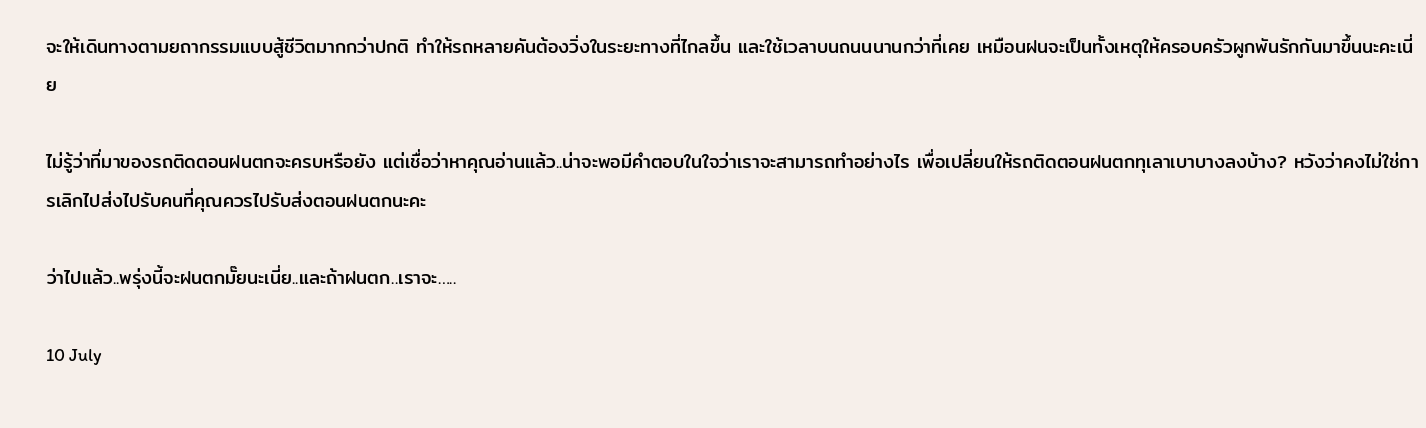จะให้เดินทางตามยถากรรมแบบสู้ชีวิตมากกว่าปกติ ทำให้รถหลายคันต้องวิ่งในระยะทางที่ไกลขึ้น และใช้เวลาบนถนนนานกว่าที่เคย เหมือนฝนจะเป็นทั้งเหตุให้ครอบครัวผูกพันรักกันมาขึ้นนะคะเนี่ย

ไม่รู้ว่าที่มาของรถติดตอนฝนตกจะครบหรือยัง แต่เชื่อว่าหาคุณอ่านแล้ว..น่าจะพอมีคำตอบในใจว่าเราจะสามารถทำอย่างไร เพื่อเปลี่ยนให้รถติดตอนฝนตกทุเลาเบาบางลงบ้าง? หวังว่าคงไม่ใช่การเลิกไปส่งไปรับคนที่คุณควรไปรับส่งตอนฝนตกนะคะ

ว่าไปแล้ว..พรุ่งนี้จะฝนตกมั๊ยนะเนี่ย..และถ้าฝนตก..เราจะ…..

10 July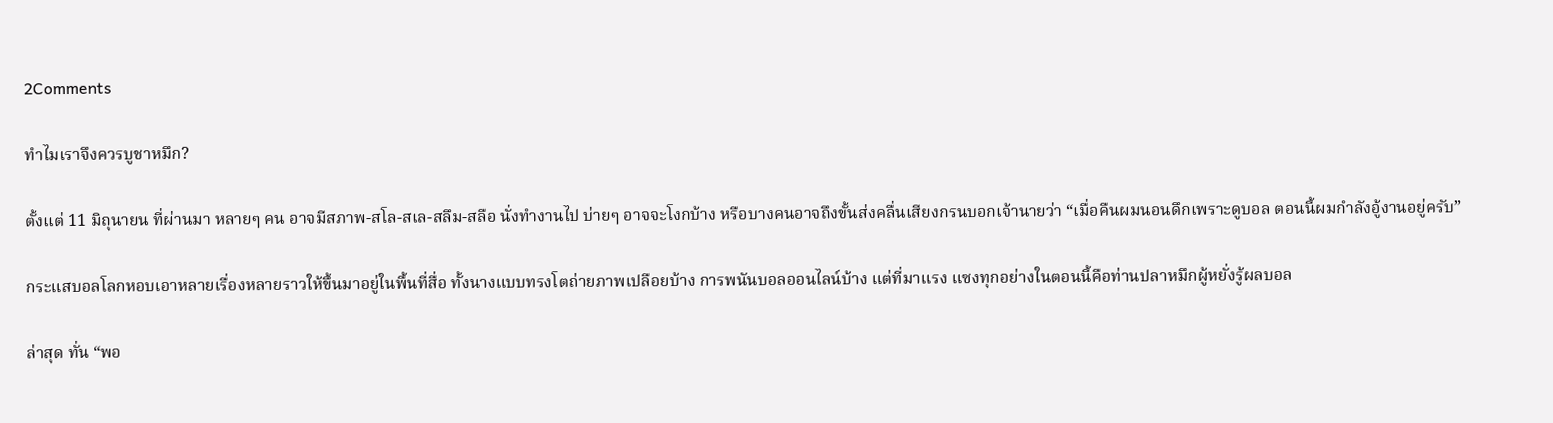2Comments

ทำไมเราจึงควรบูชาหมึก?

ตั้งแต่ 11 มิถุนายน ที่ผ่านมา หลายๆ คน อาจมีสภาพ-สโล-สเล-สลึม-สลือ นั่งทำงานไป บ่ายๆ อาจจะโงกบ้าง หรือบางคนอาจถึงขั้นส่งคลื่นเสียงกรนบอกเจ้านายว่า “เมื่อคืนผมนอนดึกเพราะดูบอล ตอนนี้ผมกำลังอู้งานอยู่ครับ”

กระแสบอลโลกหอบเอาหลายเรื่องหลายราวให้ขึ้นมาอยู่ในพื้นที่สื่อ ทั้งนางแบบทรงโตถ่ายภาพเปลือยบ้าง การพนันบอลออนไลน์บ้าง แต่ที่มาแรง แซงทุกอย่างในตอนนี้คือท่านปลาหมึกผู้หยั่งรู้ผลบอล

ล่าสุด ทั่น “พอ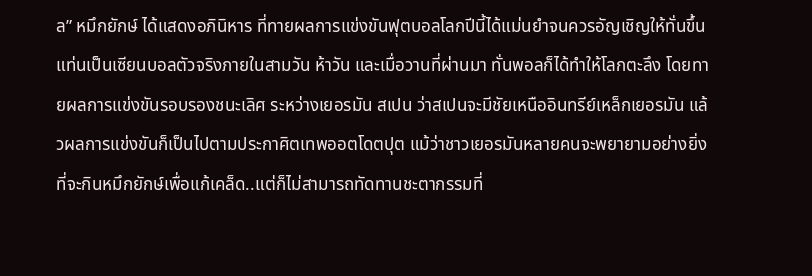ล” หมึกยักษ์ ได้แสดงอภินิหาร ที่ทายผลการแข่งขันฟุตบอลโลกปีนี้ได้แม่นยำจนควรอัญเชิญให้ทั่นขึ้นแท่นเป็นเซียนบอลตัวจริงภายในสามวัน ห้าวัน และเมื่อวานที่ผ่านมา ทั่นพอลก็ได้ทำให้โลกตะลึง โดยทายผลการแข่งขันรอบรองชนะเลิศ ระหว่างเยอรมัน สเปน ว่าสเปนจะมีชัยเหนืออินทรีย์เหล็กเยอรมัน แล้วผลการแข่งขันก็เป็นไปตามประกาศิตเทพออตโดตปุต แม้ว่าชาวเยอรมันหลายคนจะพยายามอย่างยิ่งที่จะกินหมึกยักษ์เพื่อแก้เคล็ด..แต่ก็ไม่สามารถทัดทานชะตากรรมที่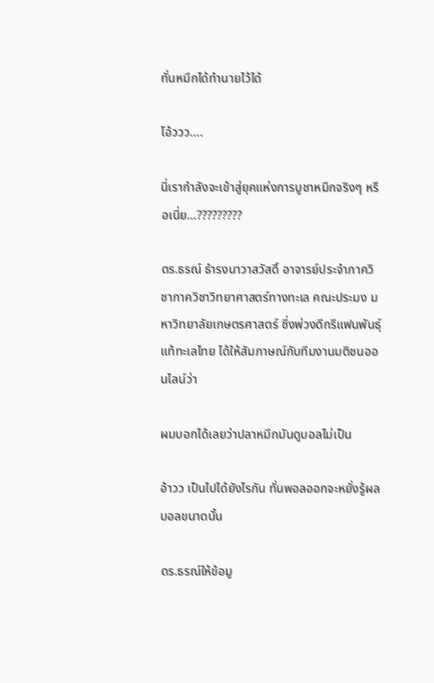ทั่นหมึกได้ทำนายไว้ได้

โอ้ววว….

นี่เรากำลังจะเข้าสู่ยุคแห่งการบูชาหมึกจริงๆ หรือเนี่ย…?????????

ดร.ธรณ์ ธำรงนาวาสวัสดิ์ อาจารย์ประจำภาควิชาภาควิชาวิทยาศาสตร์ทางทะเล คณะประมง มหาวิทยาลัยเกษตรศาสตร์ ซึ่งพ่วงดีกรีแฟนพันธุ์แท้ทะเลไทย ได้ให้สัมภาษณ์กับทีมงานมติชนออนไลน์ว่า

ผมบอกได้เลยว่าปลาหมึกมันดูบอลไม่เป็น

อ้าวว เป็นไปได้ยังไรกัน ทั่นพอลออกจะหยั่งรู้ผลบอลขนาดนั้น

ดร.ธรณ์ให้ข้อมู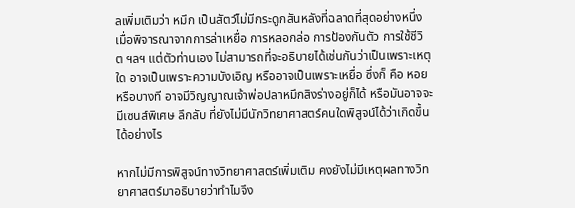ลเพิ่มเติมว่า หมึก เป็นสัตว์ไม่มีกระดูกสันหลังที่ฉลาดที่สุดอย่างหนึ่ง เมื่อพิจารณาจากการล่าเหยื่อ การหลอกล่อ การป้องกันตัว การใช้ชีวิต ฯลฯ แต่ตัวท่านเอง ไม่สามารถที่จะอธิบายได้เช่นกันว่าเป็นเพราะเหตุใด อาจเป็นเพราะความบังเอิญ หรืออาจเป็นเพราะเหยื่อ ซึ่งก็ คือ หอย หรือบางที อาจมีวิญญาณเจ้าพ่อปลาหมึกสิงร่างอยู่ก็ได้ หรือมันอาจจะมีเซนส์พิเศษ ลึกลับ ที่ยังไม่มีนักวิทยาศาสตร์คนใดพิสูจน์ได้ว่าเกิดขึ้นได้อย่างไร

หากไม่มีการพิสูจน์ทางวิทยาศาสตร์เพิ่มเติม คงยังไม่มีเหตุผลทางวิทยาศาสตร์มาอธิบายว่าทำไมจึง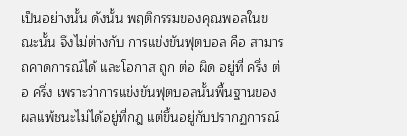เป็นอย่างนั้น ดังนั้น พฤติกรรมของคุณพอลในขณะนั้น จึงไม่ต่างกับ การแข่งขันฟุตบอล คือ สามารถคาดการณ์ได้ และโอกาส ถูก ต่อ ผิด อยู่ที่ ครึ่ง ต่อ ครึ่ง เพราะว่าการแข่งขันฟุตบอลนั้นพื้นฐานของผลแพ้ชนะไม่ได้อยู่ที่กฎ แต่ขึ้นอยู่กับปรากฏการณ์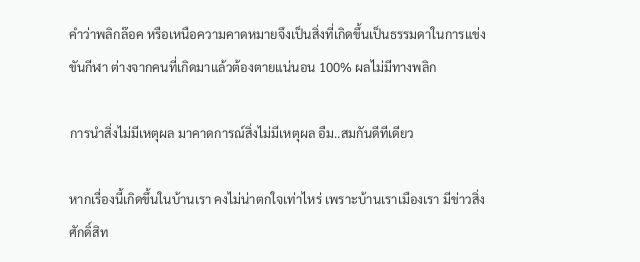คำว่าพลิกล๊อค หรือเหนือความคาดหมายจึงเป็นสิ่งที่เกิดขึ้นเป็นธรรมดาในการแข่งขันกีฬา ต่างจากคนที่เกิดมาแล้วต้องตายแน่นอน 100% ผลไม่มีทางพลิก

การนำสิ่งไม่มีเหตุผล มาคาดการณ์สิ่งไม่มีเหตุผล อืม..สมกันดีทีเดียว

หากเรื่องนี้เกิดขึ้นในบ้านเรา คงไม่น่าตกใจเท่าไหร่ เพราะบ้านเราเมืองเรา มีข่าวสิ่งศักดิ์สิท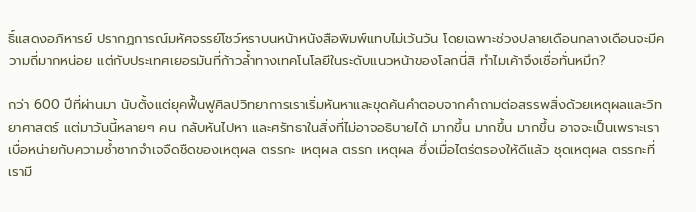ธิ์แสดงอภิหารย์ ปรากฏการณ์มหัศจรรย์โชว์หราบนหน้าหนังสือพิมพ์แทบไม่เว้นวัน โดยเฉพาะช่วงปลายเดือนกลางเดือนจะมีความถี่มากหน่อย แต่กับประเทศเยอรมันที่ก้าวล้ำทางเทคโนโลยีในระดับแนวหน้าของโลกนี่สิ ทำไมเค้าจึงเชื่อทั่นหมึก?

กว่า 600 ปีที่ผ่านมา นับตั้งแต่ยุคฟื้นฟูศิลปวิทยาการเราเริ่มหันหาและขุดค้นคำตอบจากคำถามต่อสรรพสิ่งด้วยเหตุผลและวิทยาศาสตร์ แต่มาวันนี้หลายๆ คน กลับหันไปหา และศรัทธาในสิ่งที่ไม่อาจอธิบายได้ มากขึ้น มากขึ้น มากขึ้น อาจจะเป็นเพราะเราเบื่อหน่ายกับความซ้ำซากจำเจจืดชืดของเหตุผล ตรรกะ เหตุผล ตรรก เหตุผล ซึ่งเมื่อไตร่ตรองให้ดีแล้ว ชุดเหตุผล ตรรกะที่เรามี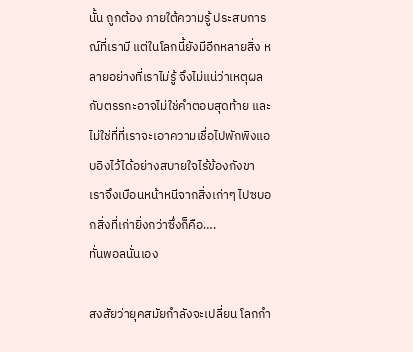นั้น ถูกต้อง ภายใต้ความรู้ ประสบการณ์ที่เรามี แต่ในโลกนี้ยังมีอีกหลายสิ่ง หลายอย่างที่เราไม่รู้ จึงไม่แน่ว่าเหตุผลกับตรรกะอาจไม่ใช่คำตอบสุดท้าย และไม่ใช่ที่ที่เราจะเอาความเชื่อไปพักพิงแอบอิงไว้ได้อย่างสบายใจไร้ข้องกังขา เราจึงเบือนหน้าหนีจากสิ่งเก่าๆ ไปซบอกสิ่งที่เก่ายิ่งกว่าซึ่งก็คือ….
ทั่นพอลนั่นเอง

สงสัยว่ายุคสมัยกำลังจะเปลี่ยน โลกกำ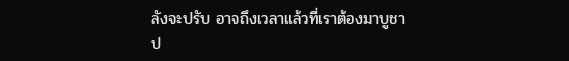ลังจะปรับ อาจถึงเวลาแล้วที่เราต้องมาบูชาป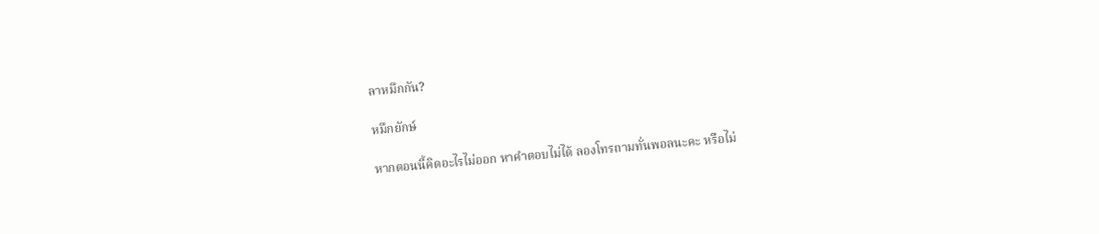ลาหมึกกัน?

หมึกยักษ์

หากตอนนี้คิดอะไรไม่ออก หาคำตอบไม่ได้ ลองโทรถามทั่นพอลนะคะ หรือไม่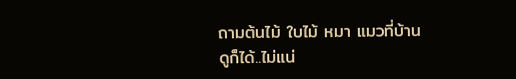ถามต้นไม้ ใบไม้ หมา แมวที่บ้านดูก็ได้..ไม่แน่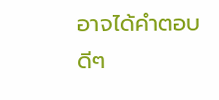อาจได้คำตอบดีๆ